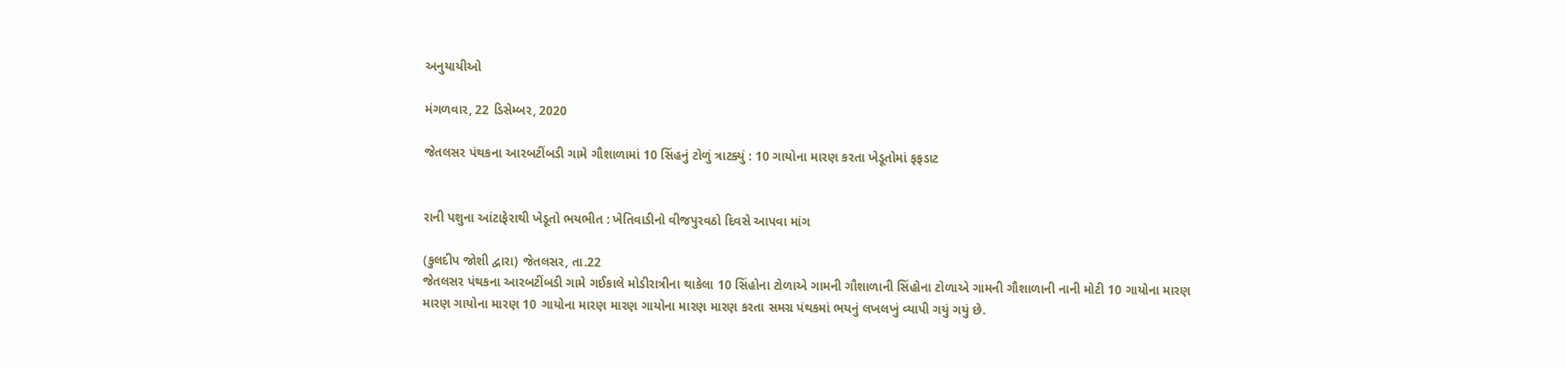અનુયાયીઓ

મંગળવાર, 22 ડિસેમ્બર, 2020

જેતલસર પંથકના આરબટીંબડી ગામે ગૌશાળામાં 10 સિંહનું ટોળું ત્રાટક્યું : 10 ગાયોના મારણ કરતા ખેડૂતોમાં ફફડાટ


રાની પશુના આંટાફેરાથી ખેડૂતો ભયભીત : ખેતિવાડીનો વીજપુરવઠો દિવસે આપવા માંગ

(કુલદીપ જોશી દ્વારા) જેતલસર, તા.22
જેતલસર પંથકના આરબટીંબડી ગામે ગઈકાલે મોડીરાત્રીના થાકેલા 10 સિંહોના ટોળાએ ગામની ગૌશાળાની સિંહોના ટોળાએ ગામની ગૌશાળાની નાની મોટી 10 ગાયોના મારણ મારણ ગાયોના મારણ 10 ગાયોના મારણ મારણ ગાયોના મારણ મારણ કરતા સમગ્ર પંથકમાં ભયનું લખલખું વ્યાપી ગયું ગયું છે.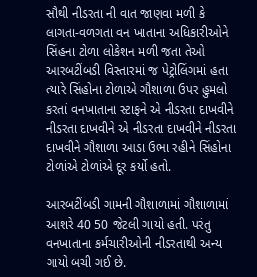સૌથી નીડરતા ની વાત જાણવા મળી કે લાગતા-વળગતા વન ખાતાના અધિકારીઓને સિંહના ટોળા લોકેશન મળી જતા તેઓ આરબટીંબડી વિસ્તારમાં જ પેટ્રોલિંગમાં હતા ત્યારે સિંહોના ટોળાએ ગૌશાળા ઉપર હુમલો કરતાં વનખાતાના સ્ટાફને એ નીડરતા દાખવીને નીડરતા દાખવીને એ નીડરતા દાખવીને નીડરતા દાખવીને ગૌશાળા આડા ઉભા રહીને સિંહોના ટોળાંએ ટોળાંએ દૂર કર્યો હતો.

આરબટીંબડી ગામની ગૌશાળામાં ગૌશાળામાં આશરે 40 50 જેટલી ગાયો હતી. પરંતુ વનખાતાના કર્મચારીઓની નીડરતાથી અન્ય ગાયો બચી ગઈ છે.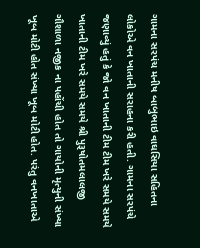ગામના સરપંચ મનીષ બાબુભાઇ વાઘસિયા સહિતના લોકોએ વન ખાતાની સરાહના કરી હતી. ગામના સરપંચે જણાવ્યું હતું કે જો વન ખાતાની ટીમ ટીમ ખરે સમયે સમયે ખાતાની ટીમ ખરે સમયે સમયે શ્રી પુરૂષોતમલાલજી ગૌશાળા નજીક ના પહોંચી હોત તો ગાયોની મૃત્યુની સંખ્યા ખૂબ મોટી હોત સંખ્યા ખૂબ મોટી હોત. પરંતુ વનખાતાએ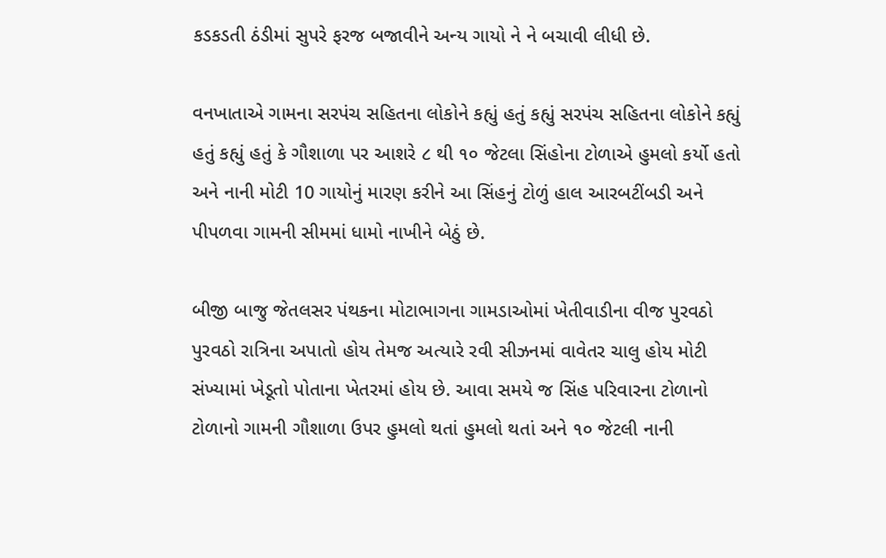કડકડતી ઠંડીમાં સુપરે ફરજ બજાવીને અન્ય ગાયો ને ને બચાવી લીધી છે.

વનખાતાએ ગામના સરપંચ સહિતના લોકોને કહ્યું હતું કહ્યું સરપંચ સહિતના લોકોને કહ્યું હતું કહ્યું હતું કે ગૌશાળા પર આશરે ૮ થી ૧૦ જેટલા સિંહોના ટોળાએ હુમલો કર્યો હતો અને નાની મોટી 10 ગાયોનું મારણ કરીને આ સિંહનું ટોળું હાલ આરબટીંબડી અને  પીપળવા ગામની સીમમાં ધામો નાખીને બેઠું છે.

બીજી બાજુ જેતલસર પંથકના મોટાભાગના ગામડાઓમાં ખેતીવાડીના વીજ પુરવઠો પુરવઠો રાત્રિના અપાતો હોય તેમજ અત્યારે રવી સીઝનમાં વાવેતર ચાલુ હોય મોટી સંખ્યામાં ખેડૂતો પોતાના ખેતરમાં હોય છે. આવા સમયે જ સિંહ પરિવારના ટોળાનો ટોળાનો ગામની ગૌશાળા ઉપર હુમલો થતાં હુમલો થતાં અને ૧૦ જેટલી નાની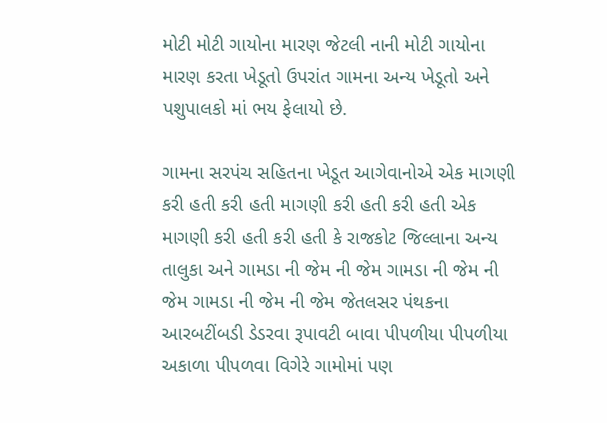મોટી મોટી ગાયોના મારણ જેટલી નાની મોટી ગાયોના મારણ કરતા ખેડૂતો ઉપરાંત ગામના અન્ય ખેડૂતો અને પશુપાલકો માં ભય ફેલાયો છે.

ગામના સરપંચ સહિતના ખેડૂત આગેવાનોએ એક માગણી કરી હતી કરી હતી માગણી કરી હતી કરી હતી એક માગણી કરી હતી કરી હતી કે રાજકોટ જિલ્લાના અન્ય તાલુકા અને ગામડા ની જેમ ની જેમ ગામડા ની જેમ ની જેમ ગામડા ની જેમ ની જેમ જેતલસર પંથકના આરબટીંબડી ડેડરવા રૂપાવટી બાવા પીપળીયા પીપળીયા અકાળા પીપળવા વિગેરે ગામોમાં પણ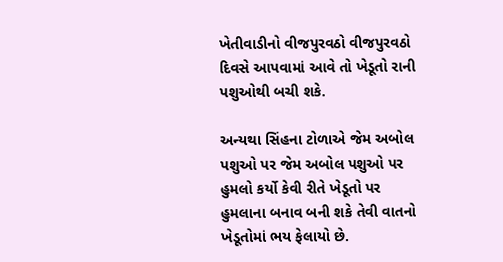ખેતીવાડીનો વીજપુરવઠો વીજપુરવઠો દિવસે આપવામાં આવે તો ખેડૂતો રાની પશુઓથી બચી શકે.

અન્યથા સિંહના ટોળાએ જેમ અબોલ પશુઓ પર જેમ અબોલ પશુઓ પર હુમલો કર્યો કેવી રીતે ખેડૂતો પર હુમલાના બનાવ બની શકે તેવી વાતનો ખેડૂતોમાં ભય ફેલાયો છે.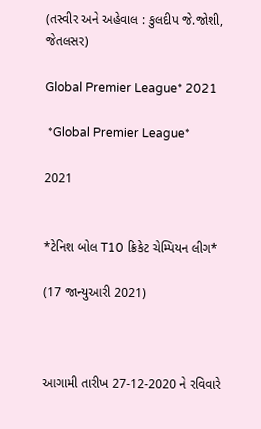(તસ્વીર અને અહેવાલ : કુલદીપ જે.જોશી, જેતલસર)

Global Premier League* 2021

 *Global Premier League*

2021


*ટેનિશ બોલ T10 ક્રિકેટ ચેમ્પિયન લીગ*

(17 જાન્યુઆરી 2021)



આગામી તારીખ 27-12-2020 ને રવિવારે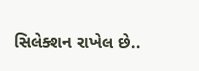સિલેક્શન રાખેલ છે..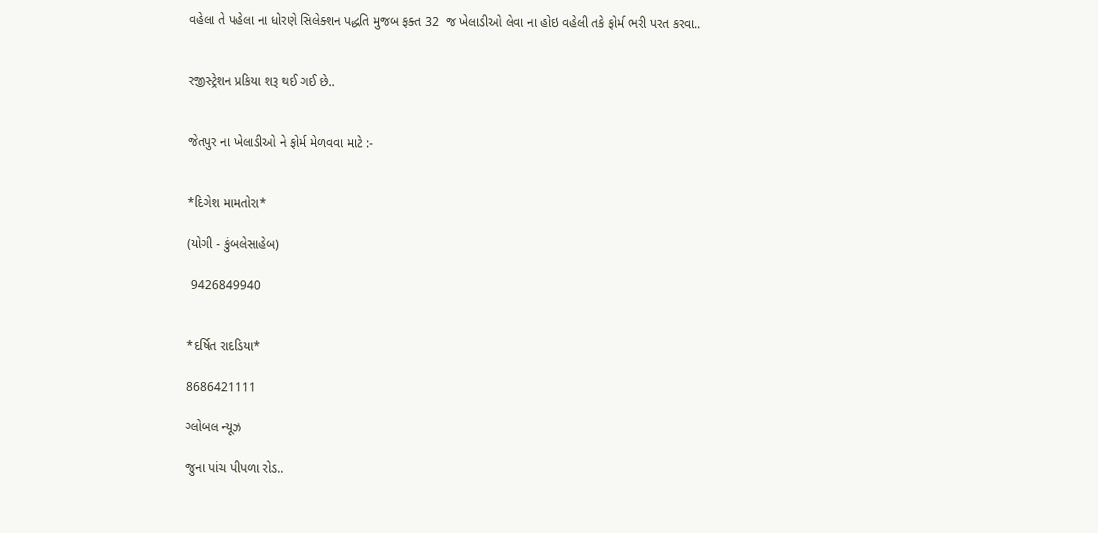વહેલા તે પહેલા ના ધોરણે સિલેક્શન પદ્ધતિ મુજબ ફક્ત 32  જ ખેલાડીઓ લેવા ના હોઇ વહેલી તકે ફોર્મ ભરી પરત કરવા..


રજીસ્ટ્રેશન પ્રકિયા શરૂ થઈ ગઈ છે..


જેતપુર ના ખેલાડીઓ ને ફોર્મ મેળવવા માટે :-


*દિગેશ મામતોરા*

(યોગી - કુંબલેસાહેબ)

 9426849940


*દર્ષિત રાદડિયા*

8686421111

ગ્લોબલ ન્યૂઝ

જુના પાંચ પીપળા રોડ..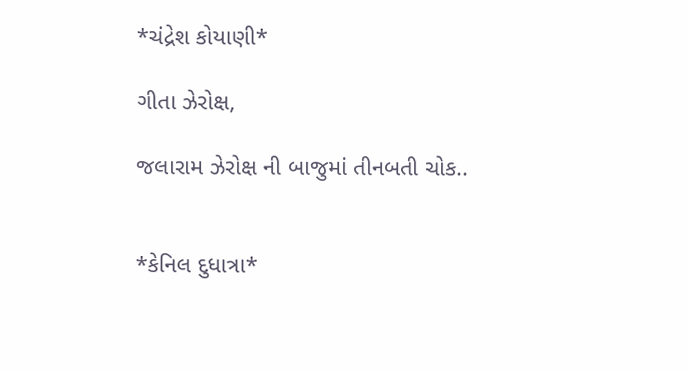*ચંદ્રેશ કોયાણી*

ગીતા ઝેરોક્ષ,

જલારામ ઝેરોક્ષ ની બાજુમાં તીનબતી ચોક..


*કેનિલ દુધાત્રા*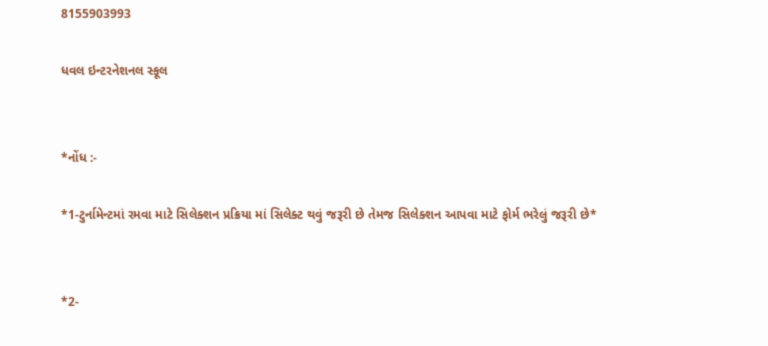8155903993

ધવલ ઇન્ટરનેશનલ સ્કૂલ


*નોંધ :-

*1-ટુર્નામેન્ટમાં રમવા માટે સિલેક્શન પ્રક્રિયા માં સિલેક્ટ થવું જરૂરી છે તેમજ સિલેક્શન આપવા માટે ફોર્મ ભરેલું જરૂરી છે*


*2-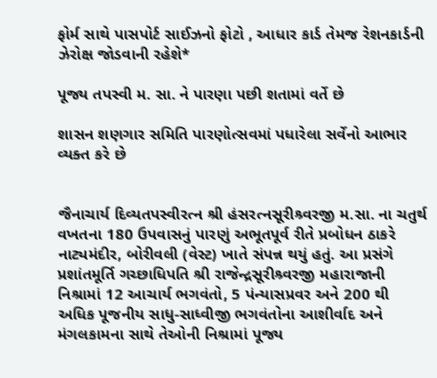ફોર્મ સાથે પાસપોર્ટ સાઈઝનો ફોટો , આધાર કાર્ડ તેમજ રેશનકાર્ડની ઝેરોક્ષ જોડવાની રહેશે*

પૂજ્ય તપસ્વી મ. સા. ને પારણા પછી શતામાં વર્તે છે

શાસન શણગાર સમિતિ પારણોત્સવમાં પધારેલા સર્વેનો આભાર વ્યક્ત કરે છે


જૈનાચાર્ય દિવ્યતપસ્વીરત્ન શ્રી હંસરત્નસૂરીશ્ર્વરજી મ.સા. ના ચતુર્થ વખતના 180 ઉપવાસનું પારણું અભૂતપૂર્વ રીતે પ્રબોધન ઠાકરે નાટ્યમંદીર, બોરીવલી (વેસ્ટ) ખાતે સંપન્ન થયું હતું. આ પ્રસંગે પ્રશાંતમૂર્તિ ગચ્છાધિપતિ શ્રી રાજેન્દ્રસૂરીશ્ર્વરજી મહારાજાની નિશ્રામાં 12 આચાર્ય ભગવંતો, 5 પંન્યાસપ્રવર અને 200 થી અધિક પૂજનીય સાધુ-સાધ્વીજી ભગવંતોના આશીર્વાદ અને મંગલકામના સાથે તેઓની નિશ્રામાં પૂજ્ય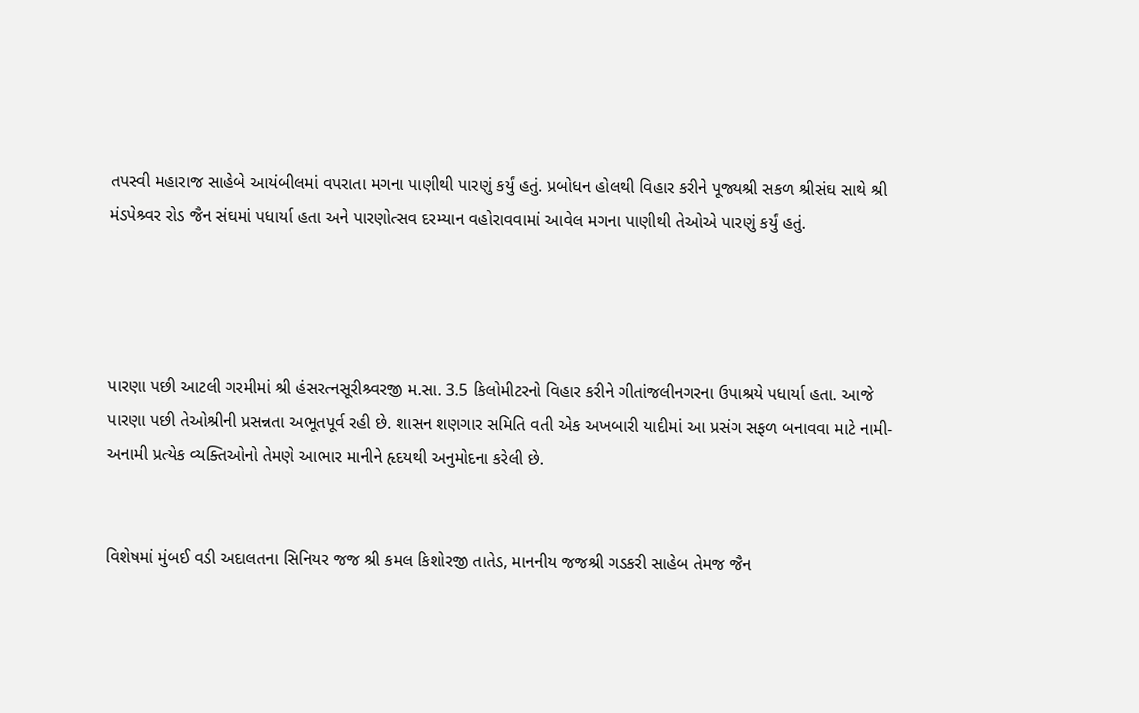તપસ્વી મહારાજ સાહેબે આયંબીલમાં વપરાતા મગના પાણીથી પારણું કર્યું હતું. પ્રબોધન હોલથી વિહાર કરીને પૂજ્યશ્રી સકળ શ્રીસંઘ સાથે શ્રી મંડપેશ્ર્વર રોડ જૈન સંઘમાં પધાર્યા હતા અને પારણોત્સવ દરમ્યાન વહોરાવવામાં આવેલ મગના પાણીથી તેઓએ પારણું કર્યું હતું.




પારણા પછી આટલી ગરમીમાં શ્રી હંસરત્નસૂરીશ્ર્વરજી મ.સા. 3.5 કિલોમીટરનો વિહાર કરીને ગીતાંજલીનગરના ઉપાશ્રયે પધાર્યા હતા. આજે પારણા પછી તેઓશ્રીની પ્રસન્નતા અભૂતપૂર્વ રહી છે. શાસન શણગાર સમિતિ વતી એક અખબારી યાદીમાં આ પ્રસંગ સફળ બનાવવા માટે નામી-અનામી પ્રત્યેક વ્યક્તિઓનો તેમણે આભાર માનીને હૃદયથી અનુમોદના કરેલી છે.


વિશેષમાં મુંબઈ વડી અદાલતના સિનિયર જજ શ્રી કમલ કિશોરજી તાતેડ, માનનીય જજશ્રી ગડકરી સાહેબ તેમજ જૈન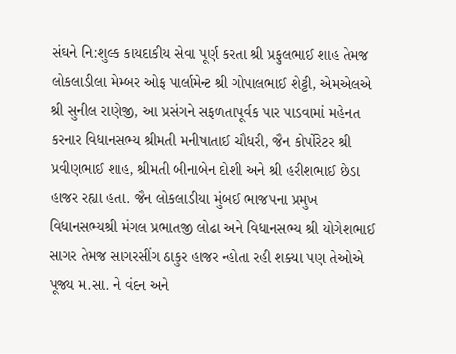સંઘને નિ:શુલ્ક કાયદાકીય સેવા પૂર્ણ કરતા શ્રી પ્રફુલભાઈ શાહ તેમજ લોકલાડીલા મેમ્બર ઓફ પાર્લામેન્ટ શ્રી ગોપાલભાઈ શેટ્ટી, એમએલએ શ્રી સુનીલ રાણેજી, આ પ્રસંગને સફળતાપૂર્વક પાર પાડવામાં મહેનત કરનાર વિધાનસભ્ય શ્રીમતી મનીષાતાઈ ચૌધરી, જૈન કોર્પોરેટર શ્રી પ્રવીણભાઈ શાહ, શ્રીમતી બીનાબેન દોશી અને શ્રી હરીશભાઈ છેડા હાજર રહ્યા હતા. જૈન લોકલાડીયા મુંબઈ ભાજપના પ્રમુખ વિધાનસભ્યશ્રી મંગલ પ્રભાતજી લોઢા અને વિધાનસભ્ય શ્રી યોગેશભાઈ સાગર તેમજ સાગરસીંગ ઠાકુર હાજર ન્હોતા રહી શક્યા પણ તેઓએ પૂજ્ય મ.સા. ને વંદન અને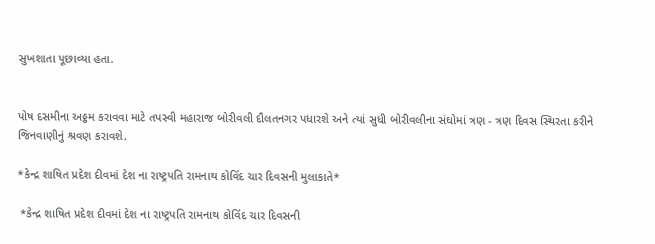સુખશાતા પૂછાવ્યા હતા.


પોષ દસમીના અઠ્ઠમ કરાવવા માટે તપસ્વી મહારાજ બોરીવલી દૌલતનગર પધારશે અને ત્યાં સુધી બોરીવલીના સંઘોમાં ત્રણ - ત્રણ દિવસ સ્થિરતા કરીને જિનવાણીનું શ્રવણ કરાવશે.

*કેન્દ્ર શાષિત પ્રદેશ દીવમાં દેશ ના રાષ્ટ્રપતિ રામનાથ કોવિંદ ચાર દિવસની મુલાકાતે*

 *કેન્દ્ર શાષિત પ્રદેશ દીવમાં દેશ ના રાષ્ટ્રપતિ રામનાથ કોવિંદ ચાર દિવસની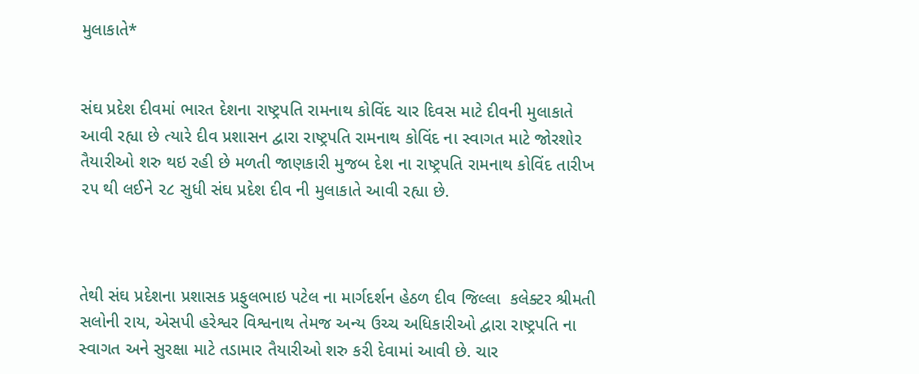મુલાકાતે*


સંઘ પ્રદેશ દીવમાં ભારત દેશના રાષ્ટ્રપતિ રામનાથ કોવિંદ ચાર દિવસ માટે દીવની મુલાકાતે આવી રહ્યા છે ત્યારે દીવ પ્રશાસન દ્વારા રાષ્ટ્રપતિ રામનાથ કોવિંદ ના સ્વાગત માટે જોરશોર તૈયારીઓ શરુ થઇ રહી છે મળતી જાણકારી મુજબ દેશ ના રાષ્ટ્રપતિ રામનાથ કોવિંદ તારીખ ૨૫ થી લઈને ૨૮ સુધી સંઘ પ્રદેશ દીવ ની મુલાકાતે આવી રહ્યા છે.



તેથી સંઘ પ્રદેશના પ્રશાસક પ્રફુલભાઇ પટેલ ના માર્ગદર્શન હેઠળ દીવ જિલ્લા  કલેક્ટર શ્રીમતી સલોની રાય, એસપી હરેશ્વર વિશ્વનાથ તેમજ અન્ય ઉચ્ચ અધિકારીઓ દ્વારા રાષ્ટ્રપતિ ના સ્વાગત અને સુરક્ષા માટે તડામાર તૈયારીઓ શરુ કરી દેવામાં આવી છે. ચાર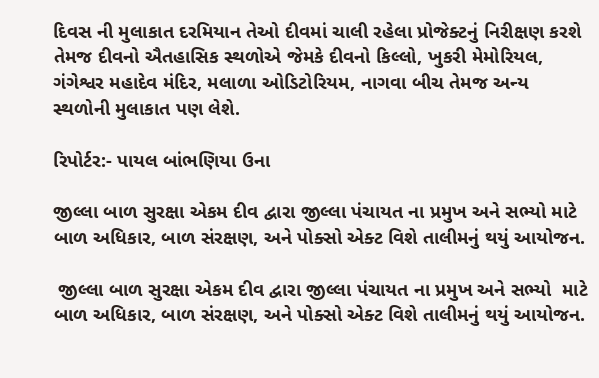દિવસ ની મુલાકાત દરમિયાન તેઓ દીવમાં ચાલી રહેલા પ્રોજેક્ટનું નિરીક્ષણ કરશે તેમજ દીવનો ઐતહાસિક સ્થળોએ જેમકે દીવનો કિલ્લો, ખુકરી મેમોરિયલ, ગંગેશ્વર મહાદેવ મંદિર, મલાળા ઓડિટોરિયમ, નાગવા બીચ તેમજ અન્ય સ્થળોની મુલાકાત પણ લેશે.

રિપોર્ટર:- પાયલ બાંભણિયા ઉના

જીલ્લા બાળ સુરક્ષા એકમ દીવ દ્વારા જીલ્લા પંચાયત ના પ્રમુખ અને સભ્યો માટે બાળ અધિકાર, બાળ સંરક્ષણ, અને પોક્સો એક્ટ વિશે તાલીમનું થયું આયોજન.

 જીલ્લા બાળ સુરક્ષા એકમ દીવ દ્વારા જીલ્લા પંચાયત ના પ્રમુખ અને સભ્યો  માટે  બાળ અધિકાર, બાળ સંરક્ષણ, અને પોક્સો એક્ટ વિશે તાલીમનું થયું આયોજન.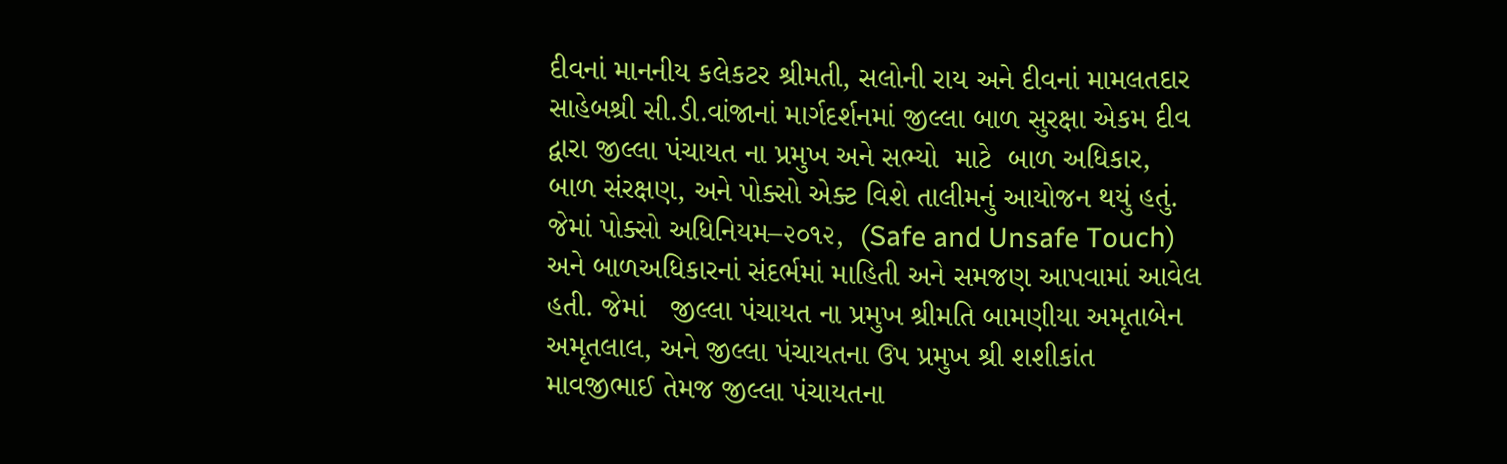દીવનાં માનનીય કલેકટર શ્રીમતી, સલોની રાય અને દીવનાં મામલતદાર સાહેબશ્રી સી.ડી.વાંજાનાં માર્ગદર્શનમાં જીલ્લા બાળ સુરક્ષા એકમ દીવ દ્વારા જીલ્લા પંચાયત ના પ્રમુખ અને સભ્યો  માટે  બાળ અધિકાર, બાળ સંરક્ષણ, અને પોક્સો એક્ટ વિશે તાલીમનું આયોજન થયું હતું. જેમાં પોક્સો અધિનિયમ–૨૦૧૨,  (Safe and Unsafe Touch) અને બાળઅધિકારનાં સંદર્ભમાં માહિતી અને સમજણ આપવામાં આવેલ હતી. જેમાં   જીલ્લા પંચાયત ના પ્રમુખ શ્રીમતિ બામણીયા અમૃતાબેન અમૃતલાલ, અને જીલ્લા પંચાયતના ઉપ પ્રમુખ શ્રી શશીકાંત માવજીભાઈ તેમજ જીલ્લા પંચાયતના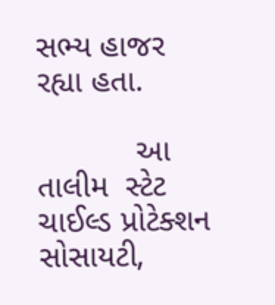સભ્ય હાજર રહ્યા હતા.

           આ તાલીમ  સ્ટેટ ચાઈલ્ડ પ્રોટેક્શન સોસાયટી,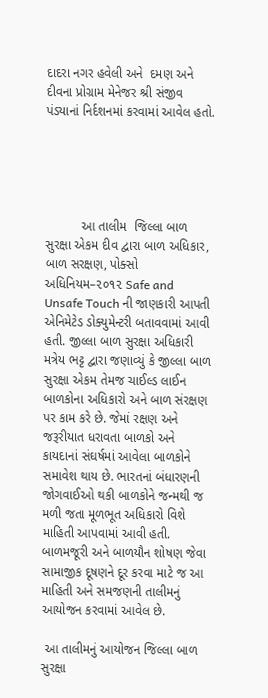દાદરા નગર હવેલી અને  દમણ અને દીવના પ્રોગ્રામ મેનેજર શ્રી સંજીવ પંડ્યાનાં નિર્દશનમાં કરવામાં આવેલ હતો.





          આ તાલીમ  જિલ્લા બાળ સુરક્ષા એકમ દીવ દ્વારા બાળ અધિકાર, બાળ સરક્ષણ, પોક્સો અધિનિયમ–૨૦૧૨ Safe and Unsafe Touch ની જાણકારી આપતી એનિમેટેડ ડોક્યુમેન્ટરી બતાવવામાં આવી હતી. જીલ્લા બાળ સુરક્ષા અધિકારી મત્રેય ભટ્ટ દ્વારા જણાવ્યું કે જીલ્લા બાળ સુરક્ષા એકમ તેમજ ચાઈલ્ડ લાઈન બાળકોના અધિકારો અને બાળ સંરક્ષણ પર કામ કરે છે. જેમાં રક્ષણ અને જરૂરીયાત ધરાવતા બાળકો અને કાયદાનાં સંઘર્ષમાં આવેલા બાળકોને સમાવેશ થાય છે. ભારતનાં બંધારણની જોગવાઈઓ થકી બાળકોને જન્મથી જ મળી જતા મૂળભૂત અધિકારો વિશે માહિતી આપવામાં આવી હતી. બાળમજૂરી અને બાળયૌન શોષણ જેવા સામાજીક દૂષણને દૂર કરવા માટે જ આ માહિતી અને સમજણની તાલીમનું આયોજન કરવામાં આવેલ છે.

 આ તાલીમનું આયોજન જિલ્લા બાળ સુરક્ષા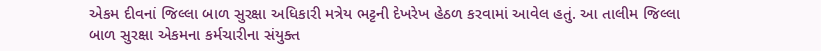એકમ દીવનાં જિલ્લા બાળ સુરક્ષા અધિકારી મત્રેય ભટ્ટની દેખરેખ હેઠળ કરવામાં આવેલ હતું. આ તાલીમ જિલ્લા બાળ સુરક્ષા એકમના કર્મચારીના સંયુક્ત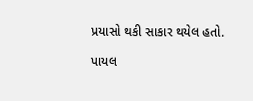પ્રયાસો થકી સાકાર થયેલ હતો.

પાયલ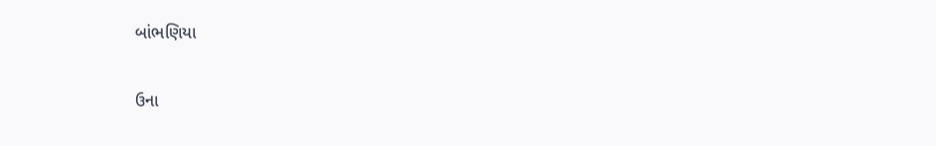બાંભણિયા

ઉના